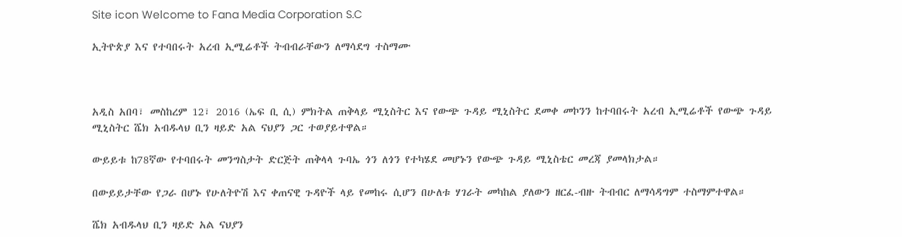Site icon Welcome to Fana Media Corporation S.C

ኢትዮጵያ እና የተባበሩት አረብ ኢሚሬቶች ትብብራቸውን ለማሳደግ ተስማሙ



አዲስ አበባ፣ መስከረም 12፣ 2016 (ኤፍ ቢ ሲ) ምክትል ጠቅላይ ሚኒስትር እና የውጭ ጉዳይ ሚኒስትር ደመቀ መኮንን ከተባበሩት አረብ ኢሚሬቶች የውጭ ጉዳይ ሚኒስትር ሼክ አብዱላህ ቢን ዛይድ አል ናህያን ጋር ተወያይተዋል።

ውይይቱ ከ78ኛው የተባበሩት መንግስታት ድርጅት ጠቅላላ ጉባኤ ጎን ለጎን የተካሄደ መሆኑን የውጭ ጉዳይ ሚኒስቴር መረጃ ያመላክታል።

በውይይታቸው የጋራ በሆኑ የሁለትዮሽ እና ቀጠናዊ ጉዳዮች ላይ የመከሩ ሲሆን በሁለቱ ሃገራት መካከል ያለውን ዘርፈ-ብዙ ትብብር ለማሳዳግም ተስማምተዋል።

ሼክ አብዱላህ ቢን ዛይድ አል ናህያን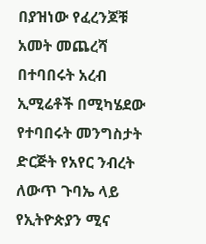በያዝነው የፈረንጆቹ አመት መጨረሻ በተባበሩት አረብ ኢሚሬቶች በሚካሄደው የተባበሩት መንግስታት ድርጅት የአየር ንብረት ለውጥ ጉባኤ ላይ የኢትዮጵያን ሚና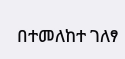በተመለከተ ገለፃ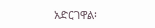አድርገዋል፡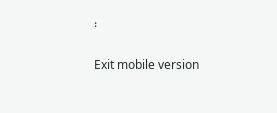፡

Exit mobile version